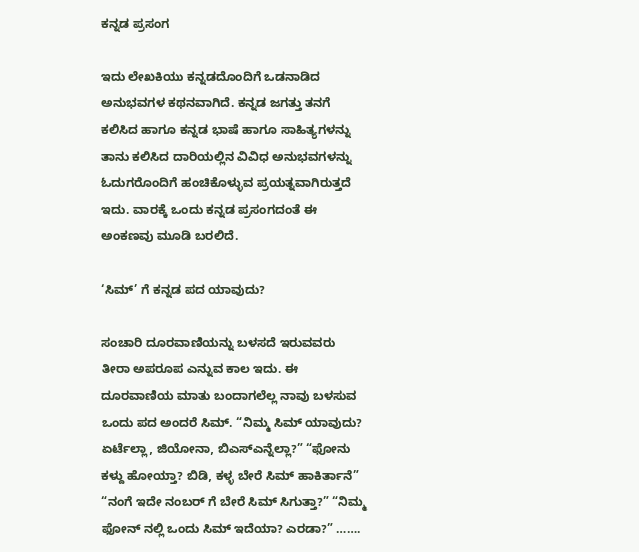ಕನ್ನಡ ಪ್ರಸಂಗ

ಇದು ಲೇಖಕಿಯು ಕನ್ನಡದೊಂದಿಗೆ ಒಡನಾಡಿದ ಅನುಭವಗಳ ಕಥನವಾಗಿದೆ. ಕನ್ನಡ ಜಗತ್ತು ತನಗೆ ಕಲಿಸಿದ ಹಾಗೂ ಕನ್ನಡ ಭಾಷೆ ಹಾಗೂ ಸಾಹಿತ್ಯಗಳನ್ನು ತಾನು ಕಲಿಸಿದ ದಾರಿಯಲ್ಲಿನ ವಿವಿಧ ಅನುಭವಗಳನ್ನು ಓದುಗರೊಂದಿಗೆ ಹಂಚಿಕೊಳ್ಳುವ ಪ್ರಯತ್ನವಾಗಿರುತ್ತದೆ ಇದು. ವಾರಕ್ಕೆ ಒಂದು ಕನ್ನಡ ಪ್ರಸಂಗದಂತೆ ಈ ಅಂಕಣವು ಮೂಡಿ ಬರಲಿದೆ.

‘ಸಿಮ್’ ಗೆ ಕನ್ನಡ ಪದ ಯಾವುದು?

ಸಂಚಾರಿ ದೂರವಾಣಿಯನ್ನು ಬಳಸದೆ ಇರುವವರು ತೀರಾ ಅಪರೂಪ ಎನ್ನುವ ಕಾಲ ಇದು. ಈ ದೂರವಾಣಿಯ ಮಾತು ಬಂದಾಗಲೆಲ್ಲ ನಾವು ಬಳಸುವ ಒಂದು ಪದ ಅಂದರೆ ಸಿಮ್. “ನಿಮ್ಮ‌ ಸಿಮ್ ಯಾವುದು? ಏರ್ಟೆಲ್ಲಾ, ಜಿಯೋನಾ, ಬಿಎಸ್ಎನ್ನೆಲ್ಲಾ?” “ಫೋನು ಕಳ್ದು ಹೋಯ್ತಾ? ಬಿಡಿ, ಕಳ್ಳ ಬೇರೆ ಸಿಮ್ ಹಾಕಿರ್ತಾನೆ” “ನಂಗೆ ಇದೇ ನಂಬರ್ ಗೆ ಬೇರೆ ಸಿಮ್ ಸಿಗುತ್ತಾ?” “ನಿಮ್ಮ ಫೋನ್ ನಲ್ಲಿ ಒಂದು ಸಿಮ್ ಇದೆಯಾ? ಎರಡಾ?” …….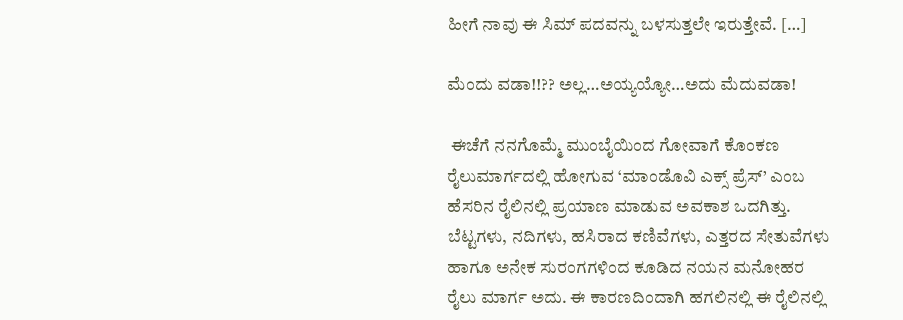ಹೀಗೆ ನಾವು ಈ ಸಿಮ್ ಪದವನ್ನು ಬಳಸುತ್ತಲೇ ಇರುತ್ತೇವೆ. […]

ಮೆಂದು ವಡಾ!!?? ಅಲ್ಲ…ಅಯ್ಯಯ್ಯೋ…ಅದು ಮೆದು‌ವಡಾ!

 ಈಚೆಗೆ ನನಗೊಮ್ಮೆ ಮುಂಬೈಯಿಂದ ಗೋವಾಗೆ ಕೊಂಕಣ ರೈಲುಮಾರ್ಗದಲ್ಲಿ ಹೋಗುವ ‘ಮಾಂಡೊವಿ ಎಕ್ಸ್ ಪ್ರೆಸ್’ ಎಂಬ ಹೆಸರಿನ ರೈಲಿನಲ್ಲಿ ಪ್ರಯಾಣ ಮಾಡುವ ಅವಕಾಶ ಒದಗಿತ್ತು. ಬೆಟ್ಟಗಳು, ನದಿಗಳು, ಹಸಿರಾದ ಕಣಿವೆಗಳು, ಎತ್ತರದ ಸೇತುವೆಗಳು ಹಾಗೂ ಅನೇಕ ಸುರಂಗಗಳಿಂದ ಕೂಡಿದ ನಯನ ಮನೋಹರ ರೈಲು ಮಾರ್ಗ ಅದು‌. ಈ ಕಾರಣದಿಂದಾಗಿ ಹಗಲಿನಲ್ಲಿ ಈ ರೈಲಿನಲ್ಲಿ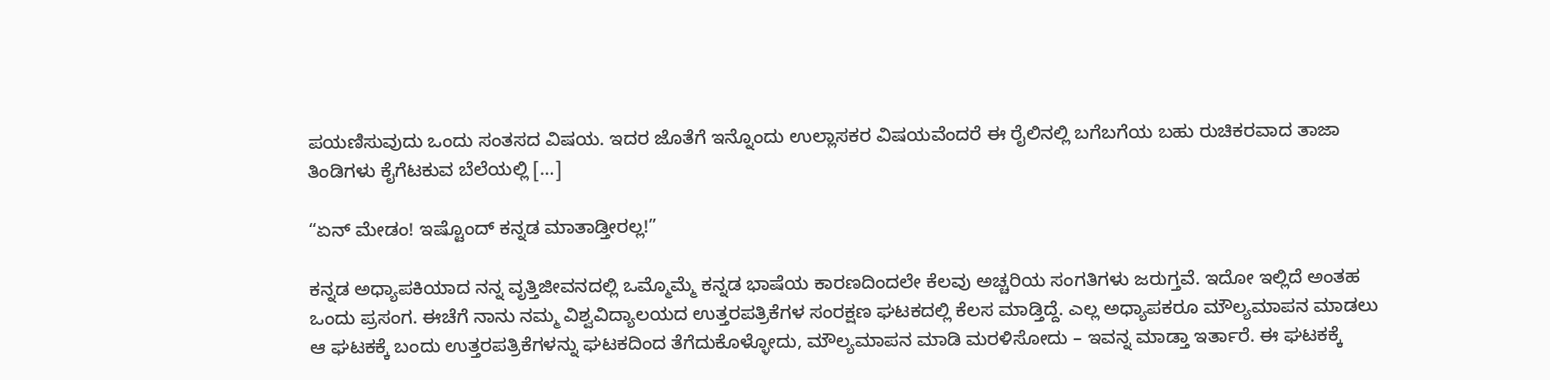ಪಯಣಿಸುವುದು ಒಂದು ಸಂತಸದ ವಿಷಯ. ಇದರ ಜೊತೆಗೆ ಇನ್ನೊಂದು ಉಲ್ಲಾಸಕರ ವಿಷಯವೆಂದರೆ ಈ ರೈಲಿನಲ್ಲಿ ಬಗೆಬಗೆಯ ಬಹು ರುಚಿಕರವಾದ ತಾಜಾ ತಿಂಡಿಗಳು ಕೈಗೆಟಕುವ ಬೆಲೆಯಲ್ಲಿ […]

“ಏನ್ ಮೇಡಂ! ಇಷ್ಟೊಂದ್ ಕನ್ನಡ ಮಾತಾಡ್ತೀರಲ್ಲ!”

ಕನ್ನಡ ಅಧ್ಯಾಪಕಿಯಾದ ನನ್ನ ವೃತ್ತಿಜೀವನದಲ್ಲಿ ಒಮ್ಮೊಮ್ಮೆ ಕನ್ನಡ ಭಾಷೆಯ ಕಾರಣದಿಂದಲೇ ಕೆಲವು ಅಚ್ಚರಿಯ ಸಂಗತಿಗಳು ಜರುಗ್ತವೆ‌. ಇದೋ ಇಲ್ಲಿದೆ ಅಂತಹ ಒಂದು ಪ್ರಸಂಗ. ಈಚೆಗೆ ನಾನು ನಮ್ಮ ವಿಶ್ವವಿದ್ಯಾಲಯದ ಉತ್ತರಪತ್ರಿಕೆಗಳ ಸಂರಕ್ಷಣ ಘಟಕದಲ್ಲಿ ಕೆಲಸ ಮಾಡ್ತಿದ್ದೆ. ಎಲ್ಲ ಅಧ್ಯಾಪಕರೂ ಮೌಲ್ಯಮಾಪನ ಮಾಡಲು ಆ ಘಟಕಕ್ಕೆ ಬಂದು ಉತ್ತರಪತ್ರಿಕೆಗಳನ್ನು ಘಟಕದಿಂದ ತೆಗೆದುಕೊಳ್ಳೋದು, ಮೌಲ್ಯಮಾಪನ ಮಾಡಿ ಮರಳಿಸೋದು – ಇವನ್ನ ಮಾಡ್ತಾ ಇರ್ತಾರೆ. ಈ ಘಟಕಕ್ಕೆ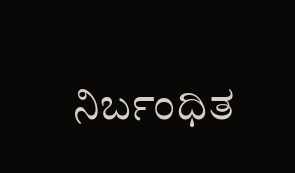ನಿರ್ಬಂಧಿತ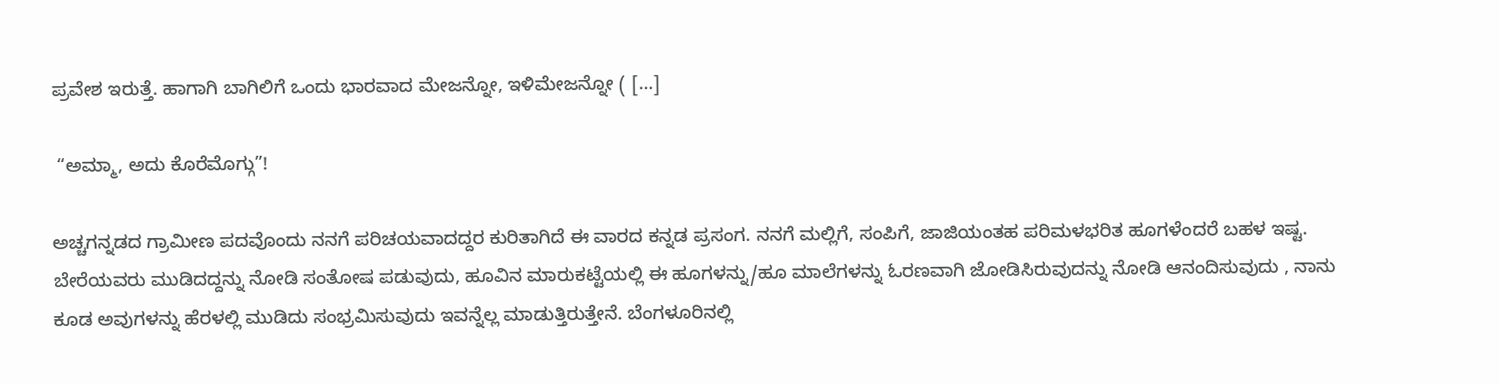ಪ್ರವೇಶ ಇರುತ್ತೆ‌. ಹಾಗಾಗಿ ಬಾಗಿಲಿಗೆ ಒಂದು ಭಾರವಾದ ಮೇಜನ್ನೋ, ಇಳಿಮೇಜನ್ನೋ ( […]

 “ಅಮ್ಮಾ, ಅದು ಕೊರೆಮೊಗ್ಗು”!

ಅಚ್ಚಗನ್ನಡದ ಗ್ರಾಮೀಣ ಪದವೊಂದು ನನಗೆ ಪರಿಚಯವಾದದ್ದರ ಕುರಿತಾಗಿದೆ ಈ ವಾರದ ಕನ್ನಡ ಪ್ರಸಂಗ. ನನಗೆ ಮಲ್ಲಿಗೆ, ಸಂಪಿಗೆ, ಜಾಜಿಯಂತಹ ಪರಿಮಳಭರಿತ ಹೂಗಳೆಂದರೆ ಬಹಳ ಇಷ್ಟ.  ಬೇರೆಯವರು ಮುಡಿದದ್ದನ್ನು ನೋಡಿ ಸಂತೋಷ ಪಡುವುದು, ಹೂವಿನ ಮಾರುಕಟ್ಟೆಯಲ್ಲಿ ಈ ಹೂಗಳನ್ನು/ಹೂ ಮಾಲೆಗಳನ್ನು ಓರಣವಾಗಿ ಜೋಡಿಸಿರುವುದನ್ನು ನೋಡಿ ಆನಂದಿಸುವುದು , ನಾನು ಕೂಡ ಅವುಗಳನ್ನು ಹೆರಳಲ್ಲಿ ಮುಡಿದು ಸಂಭ್ರಮಿಸುವುದು ಇವನ್ನೆಲ್ಲ ಮಾಡುತ್ತಿರುತ್ತೇನೆ. ಬೆಂಗಳೂರಿನಲ್ಲಿ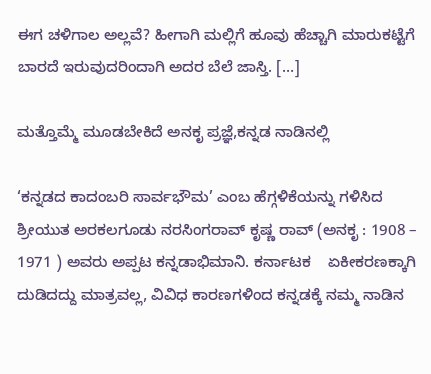ಈಗ ಚಳಿಗಾಲ ಅಲ್ಲವೆ? ಹೀಗಾಗಿ ಮಲ್ಲಿಗೆ ಹೂವು ಹೆಚ್ಚಾಗಿ ಮಾರುಕಟ್ಟೆಗೆ ಬಾರದೆ ಇರುವುದರಿಂದಾಗಿ ಅದರ ಬೆಲೆ ಜಾಸ್ತಿ. […]

ಮತ್ತೊಮ್ಮೆ ಮೂಡಬೇಕಿದೆ ಅನಕೃ ಪ್ರಜ್ಞೆ,ಕನ್ನಡ ನಾಡಿನಲ್ಲಿ

‘ಕನ್ನಡದ ಕಾದಂಬರಿ ಸಾರ್ವಭೌಮ’ ಎಂಬ ಹೆಗ್ಗಳಿಕೆಯನ್ನು ಗಳಿಸಿದ ಶ್ರೀಯುತ ಅರಕಲಗೂಡು ನರಸಿಂಗರಾವ್ ಕೃಷ್ಣ ರಾವ್ (ಅನಕೃ : 1908 – 1971 ) ಅವರು ಅಪ್ಪಟ ಕನ್ನಡಾಭಿಮಾನಿ. ಕರ್ನಾಟಕ    ಏಕೀಕರಣಕ್ಕಾಗಿ ದುಡಿದದ್ದು ಮಾತ್ರವಲ್ಲ, ವಿವಿಧ ಕಾರಣಗಳಿಂದ ಕನ್ನಡಕ್ಕೆ ನಮ್ಮ ನಾಡಿನ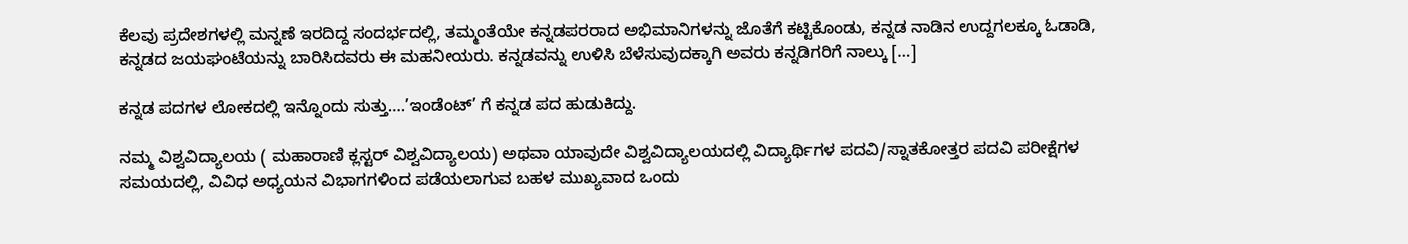ಕೆಲವು ಪ್ರದೇಶಗಳಲ್ಲಿ ಮನ್ನಣೆ ಇರದಿದ್ದ ಸಂದರ್ಭದಲ್ಲಿ, ತಮ್ಮಂತೆಯೇ ಕನ್ನಡಪರರಾದ ಅಭಿಮಾನಿಗಳನ್ನು ಜೊತೆಗೆ ಕಟ್ಟಿಕೊಂಡು, ಕನ್ನಡ ನಾಡಿನ ಉದ್ದಗಲಕ್ಕೂ ಓಡಾಡಿ, ಕನ್ನಡದ ಜಯಘಂಟೆಯನ್ನು ಬಾರಿಸಿದವರು ಈ ಮಹನೀಯರು. ಕನ್ನಡವನ್ನು ಉಳಿಸಿ ಬೆಳೆಸುವುದಕ್ಕಾಗಿ ಅವರು ಕನ್ನಡಿಗರಿಗೆ ನಾಲ್ಕು […]

ಕನ್ನಡ ಪದಗಳ ಲೋಕದಲ್ಲಿ ಇನ್ನೊಂದು ಸುತ್ತು….’ಇಂಡೆಂಟ್’ ಗೆ ಕನ್ನಡ ಪದ ಹುಡುಕಿದ್ದು.

ನಮ್ಮ ವಿಶ್ವವಿದ್ಯಾಲಯ ( ಮಹಾರಾಣಿ ಕ್ಲಸ್ಟರ್ ವಿಶ್ವವಿದ್ಯಾಲಯ) ಅಥವಾ ಯಾವುದೇ ವಿಶ್ವವಿದ್ಯಾಲಯದಲ್ಲಿ ವಿದ್ಯಾರ್ಥಿಗಳ ಪದವಿ/ಸ್ನಾತಕೋತ್ತರ ಪದವಿ ಪರೀಕ್ಷೆಗಳ ಸಮಯದಲ್ಲಿ, ವಿವಿಧ ಅಧ್ಯಯನ ವಿಭಾಗಗಳಿಂದ ಪಡೆಯಲಾಗುವ ಬಹಳ ಮುಖ್ಯವಾದ ಒಂದು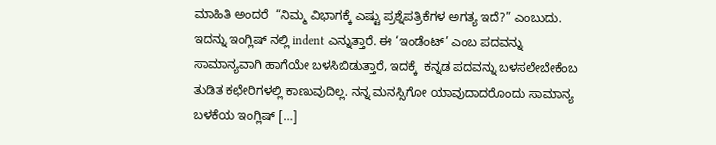ಮಾಹಿತಿ ಅಂದರೆ  “ನಿಮ್ಮ ವಿಭಾಗಕ್ಕೆ ಎಷ್ಟು ಪ್ರಶ್ನೆಪತ್ರಿಕೆಗಳ ಅಗತ್ಯ ಇದೆ?” ಎಂಬುದು‌. ಇದನ್ನು ಇಂಗ್ಲಿಷ್ ನಲ್ಲಿ indent ಎನ್ನುತ್ತಾರೆ. ಈ ‘ಇಂಡೆಂಟ್’ ಎಂಬ ಪದವನ್ನು ಸಾಮಾನ್ಯವಾಗಿ ಹಾಗೆಯೇ ಬಳಸಿಬಿಡುತ್ತಾರೆ, ಇದಕ್ಕೆ  ಕನ್ನಡ ಪದವನ್ನು ಬಳಸಲೇಬೇಕೆಂಬ ತುಡಿತ ಕಛೇರಿಗಳಲ್ಲಿ ಕಾಣುವುದಿಲ್ಲ. ನನ್ನ ಮನಸ್ಸಿಗೋ ಯಾವುದಾದರೊಂದು ಸಾಮಾನ್ಯ ಬಳಕೆಯ ಇಂಗ್ಲಿಷ್ […]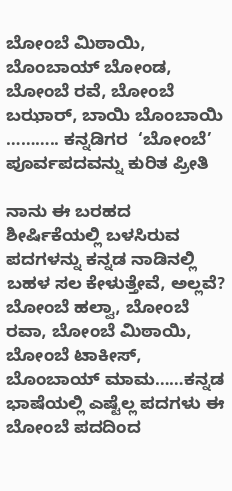ಬೋಂಬೆ ಮಿಠಾಯಿ, ಬೊಂಬಾಯ್ ಬೋಂಡ, ಬೋಂಬೆ ರವೆ, ಬೋಂಬೆ ಬಝಾರ್, ಬಾಯಿ ಬೊಂಬಾಯಿ ……….. ಕನ್ನಡಿಗರ  ‘ಬೋಂಬೆ’ ಪೂರ್ವಪದವನ್ನು ಕುರಿತ ಪ್ರೀತಿ

ನಾನು ಈ ಬರಹದ ಶೀರ್ಷಿಕೆಯಲ್ಲಿ ಬಳಸಿರುವ ಪದಗಳನ್ನು ಕನ್ನಡ ನಾಡಿನಲ್ಲಿ ಬಹಳ ಸಲ ಕೇಳುತ್ತೇವೆ, ಅಲ್ಲವೆ? ಬೋಂಬೆ ಹಲ್ವಾ, ಬೋಂಬೆ ರವಾ, ಬೋಂಬೆ ಮಿಠಾಯಿ, ಬೋಂಬೆ ಟಾಕೀಸ್,  ಬೊಂಬಾಯ್ ಮಾಮ……ಕನ್ನಡ ಭಾಷೆಯಲ್ಲಿ ಎಷ್ಟೆಲ್ಲ ಪದಗಳು ಈ ಬೋಂಬೆ ಪದದಿಂದ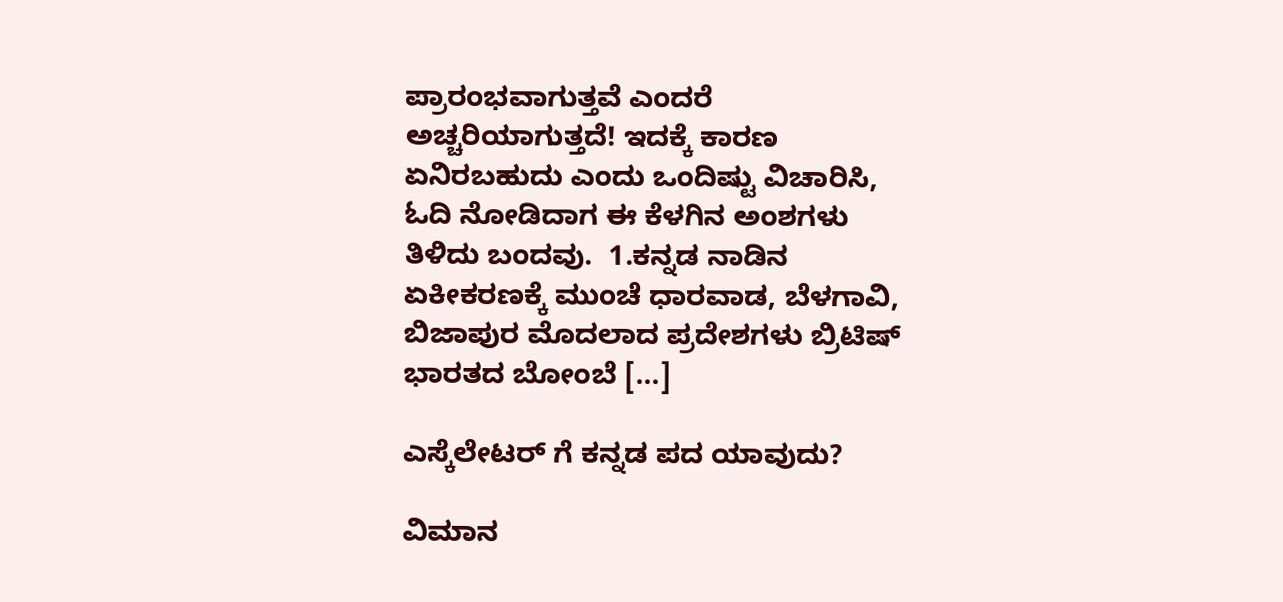ಪ್ರಾರಂಭವಾಗುತ್ತವೆ ಎಂದರೆ ಅಚ್ಚರಿಯಾಗುತ್ತದೆ! ಇದಕ್ಕೆ ಕಾರಣ ಏನಿರಬಹುದು ಎಂದು ಒಂದಿಷ್ಟು ವಿಚಾರಿಸಿ, ಓದಿ ನೋಡಿದಾಗ ಈ ಕೆಳಗಿನ ಅಂಶಗಳು ತಿಳಿದು ಬಂದವು.  1.ಕನ್ನಡ ನಾಡಿನ ಏಕೀಕರಣಕ್ಕೆ ಮುಂಚೆ ಧಾರವಾಡ, ಬೆಳಗಾವಿ, ಬಿಜಾಪುರ ಮೊದಲಾದ ಪ್ರದೇಶಗಳು ಬ್ರಿಟಿಷ್ ಭಾರತದ ಬೋಂಬೆ […]

ಎಸ್ಕೆಲೇಟರ್ ಗೆ ಕನ್ನಡ ಪದ ಯಾವುದು?

ವಿಮಾನ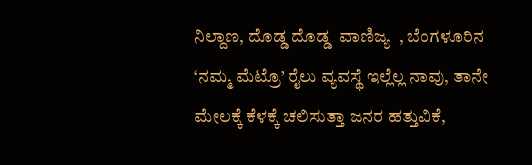ನಿಲ್ದಾಣ, ದೊಡ್ಡ ದೊಡ್ಡ  ವಾಣಿಜ್ಯ  , ಬೆಂಗಳೂರಿನ  ‘ನಮ್ಮ ಮೆಟ್ರೊ’ ರೈಲು ವ್ಯವಸ್ಥೆ ಇಲ್ಲೆಲ್ಲ ನಾವು, ತಾನೇ ಮೇಲಕ್ಕೆ ಕೆಳಕ್ಕೆ ಚಲಿಸುತ್ತಾ ಜನರ ಹತ್ತುವಿಕೆ,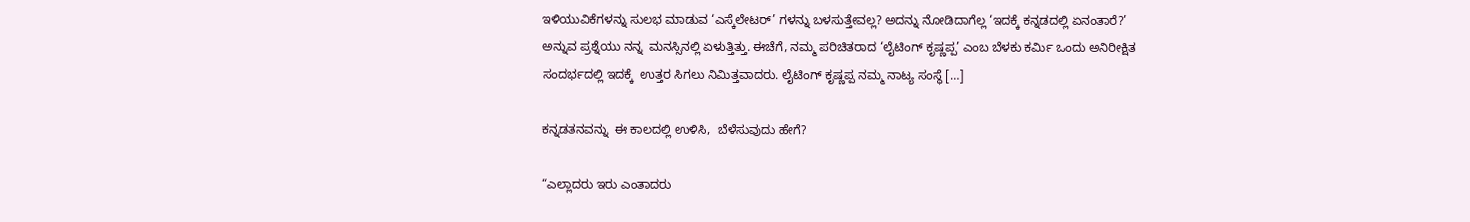ಇಳಿಯುವಿಕೆಗಳನ್ನು ಸುಲಭ ಮಾಡುವ ‘ಎಸ್ಕೆಲೇಟರ್’ ಗಳನ್ನು ಬಳಸುತ್ತೇವಲ್ಲ? ಅದನ್ನು ನೋಡಿದಾಗೆಲ್ಲ ‘ಇದಕ್ಕೆ ಕನ್ನಡದಲ್ಲಿ ಏನಂತಾರೆ?’ ಅನ್ನುವ ಪ್ರಶ್ನೆಯು ನನ್ನ  ಮನಸ್ಸಿನಲ್ಲಿ ಏಳುತ್ತಿತ್ತು. ಈಚೆಗೆ, ನಮ್ಮ ಪರಿಚಿತರಾದ ‘ಲೈಟಿಂಗ್ ಕೃಷ್ಣಪ್ಪ’ ಎಂಬ ಬೆಳಕು ಕರ್ಮಿ ಒಂದು ಅನಿರೀಕ್ಷಿತ ಸಂದರ್ಭದಲ್ಲಿ ಇದಕ್ಕೆ  ಉತ್ತರ ಸಿಗಲು ನಿಮಿತ್ತವಾದರು. ಲೈಟಿಂಗ್ ಕೃಷ್ಣಪ್ಪ ನಮ್ಮ ನಾಟ್ಯ ಸಂಸ್ಥೆ […]

ಕನ್ನಡತನವನ್ನು  ಈ ಕಾಲದಲ್ಲಿ ಉಳಿಸಿ,  ಬೆಳೆಸುವುದು ಹೇಗೆ?

“ಎಲ್ಲಾದರು ಇರು ಎಂತಾದರು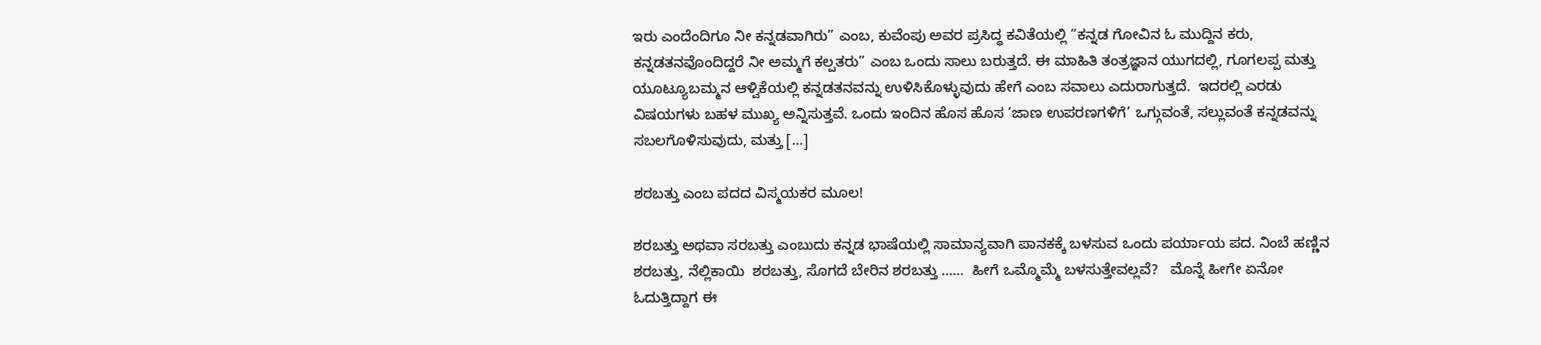ಇರು ಎಂದೆಂದಿಗೂ ನೀ ಕನ್ನಡವಾಗಿರು” ಎಂಬ, ಕುವೆಂಪು ಅವರ ಪ್ರಸಿದ್ಧ ಕವಿತೆಯಲ್ಲಿ “ಕನ್ನಡ ಗೋವಿನ ಓ ಮುದ್ದಿನ ಕರು, ಕನ್ನಡತನವೊಂದಿದ್ದರೆ ನೀ ಅಮ್ಮಗೆ ಕಲ್ಪತರು” ಎಂಬ ಒಂದು ಸಾಲು ಬರುತ್ತದೆ. ಈ ಮಾಹಿತಿ‌ ತಂತ್ರಜ್ಞಾನ ಯುಗದಲ್ಲಿ, ಗೂಗಲಪ್ಪ ಮತ್ತು ಯೂಟ್ಯೂಬಮ್ಮನ ಆಳ್ವಿಕೆಯಲ್ಲಿ ಕನ್ನಡತನವನ್ನು ಉಳಿಸಿಕೊಳ್ಳುವುದು ಹೇಗೆ ಎಂಬ ಸವಾಲು ಎದುರಾಗುತ್ತದೆ‌.  ಇದರಲ್ಲಿ ಎರಡು ವಿಷಯಗಳು ಬಹಳ ಮುಖ್ಯ ಅನ್ನಿಸುತ್ತವೆ. ಒಂದು ಇಂದಿನ ಹೊಸ ಹೊಸ ‘ಜಾಣ ಉಪರಣಗಳಿಗೆ’ ಒಗ್ಗುವಂತೆ, ಸಲ್ಲುವಂತೆ ಕನ್ನಡವನ್ನು ಸಬಲಗೊಳಿಸುವುದು‌, ಮತ್ತು […]

ಶರಬತ್ತು ಎಂಬ ಪದದ ವಿಸ್ಮಯಕರ ಮೂಲ!

ಶರಬತ್ತು ಅಥವಾ ಸರಬತ್ತು ಎಂಬುದು ಕನ್ನಡ ಭಾಷೆಯಲ್ಲಿ ಸಾಮಾನ್ಯವಾಗಿ ಪಾನಕಕ್ಕೆ ಬಳಸುವ ಒಂದು ಪರ್ಯಾಯ ಪದ. ನಿಂಬೆ ಹಣ್ಣಿನ ಶರಬತ್ತು, ನೆಲ್ಲಿಕಾಯಿ  ಶರಬತ್ತು, ಸೊಗದೆ ಬೇರಿನ ಶರಬತ್ತು ……  ಹೀಗೆ ಒಮ್ಮೊಮ್ಮೆ ಬಳಸುತ್ತೇವಲ್ಲವೆ?   ಮೊನ್ನೆ ಹೀಗೇ ಏನೋ ಓದುತ್ತಿದ್ದಾಗ ಈ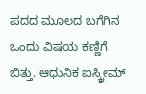ಪದದ ಮೂಲದ ಬಗೆಗಿನ ಒಂದು ವಿಷಯ ಕಣ್ಣಿಗೆ ಬಿತ್ತು. ಆಧುನಿಕ ಐಸ್ಕ್ರೀಮ್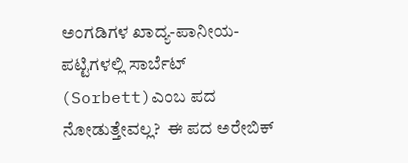ಅಂಗಡಿಗಳ ಖಾದ್ಯ-ಪಾನೀಯ- ಪಟ್ಟಿಗಳಲ್ಲಿ ಸಾರ್ಬೆಟ್ (Sorbett)ಎಂಬ ಪದ ನೋಡುತ್ತೇವಲ್ಲ?  ಈ ಪದ ಅರೇಬಿಕ್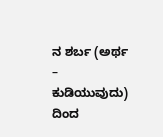ನ ಶರ್ಬ (ಅರ್ಥ – ಕುಡಿಯುವುದು) ದಿಂದ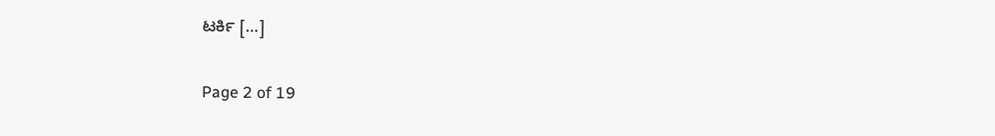ಟರ್ಕಿ […]

Page 2 of 19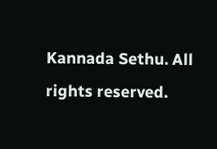Kannada Sethu. All rights reserved.